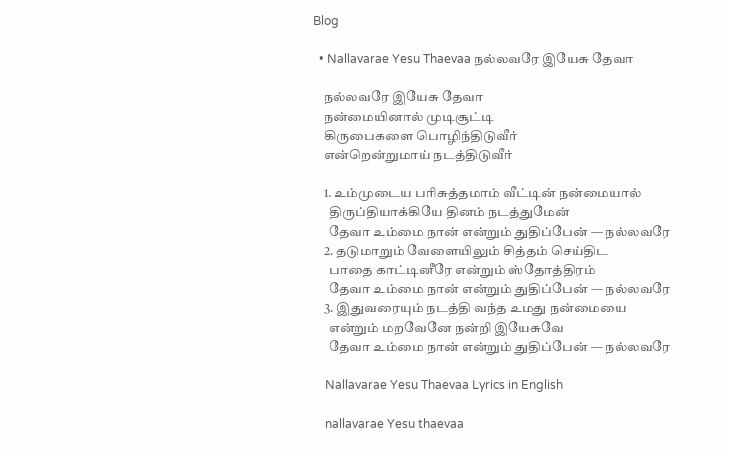Blog

  • Nallavarae Yesu Thaevaa நல்லவரே இயேசு தேவா

    நல்லவரே இயேசு தேவா
    நன்மையினால் முடிசூட்டி
    கிருபைகளை பொழிந்திடுவீர்
    என்றென்றுமாய் நடத்திடுவீர்

    1. உம்முடைய பரிசுத்தமாம் வீட்டின் நன்மையால்
      திருப்தியாக்கியே தினம் நடத்துமேன்
      தேவா உம்மை நான் என்றும் துதிப்பேன் — நல்லவரே
    2. தடுமாறும் வேளையிலும் சித்தம் செய்திட
      பாதை காட்டினீரே என்றும் ஸ்தோத்திரம்
      தேவா உம்மை நான் என்றும் துதிப்பேன் — நல்லவரே
    3. இதுவரையும் நடத்தி வந்த உமது நன்மையை
      என்றும் மறவேனே நன்றி இயேசுவே
      தேவா உம்மை நான் என்றும் துதிப்பேன் — நல்லவரே

    Nallavarae Yesu Thaevaa Lyrics in English

    nallavarae Yesu thaevaa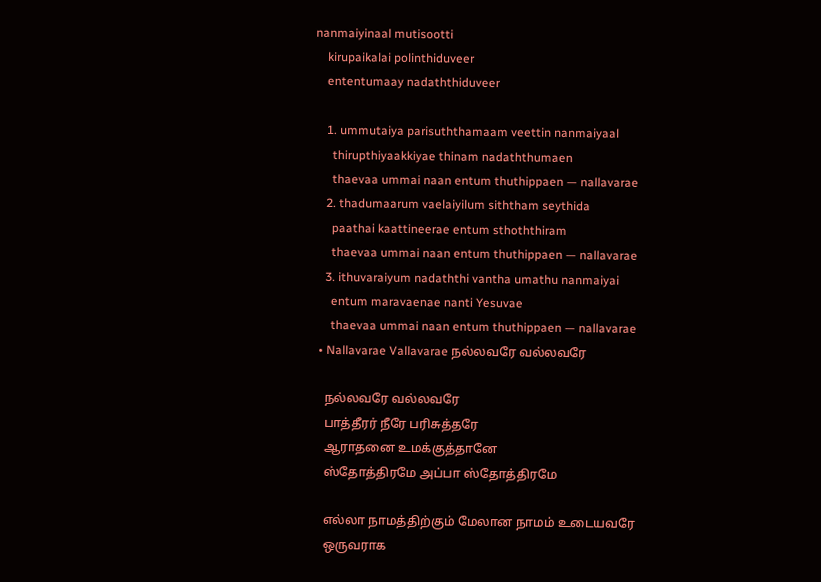nanmaiyinaal mutisootti
    kirupaikalai polinthiduveer
    ententumaay nadaththiduveer

    1. ummutaiya parisuththamaam veettin nanmaiyaal
      thirupthiyaakkiyae thinam nadaththumaen
      thaevaa ummai naan entum thuthippaen — nallavarae
    2. thadumaarum vaelaiyilum siththam seythida
      paathai kaattineerae entum sthoththiram
      thaevaa ummai naan entum thuthippaen — nallavarae
    3. ithuvaraiyum nadaththi vantha umathu nanmaiyai
      entum maravaenae nanti Yesuvae
      thaevaa ummai naan entum thuthippaen — nallavarae
  • Nallavarae Vallavarae நல்லவரே வல்லவரே

    நல்லவரே வல்லவரே
    பாத்தீரர் நீரே பரிசுத்தரே
    ஆராதனை உமக்குத்தானே
    ஸ்தோத்திரமே அப்பா ஸ்தோத்திரமே

    எல்லா நாமத்திற்கும் மேலான நாமம் உடையவரே
    ஒருவராக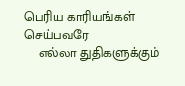பெரிய காரியங்கள் செய்பவரே
    எல்லா துதிகளுக்கும்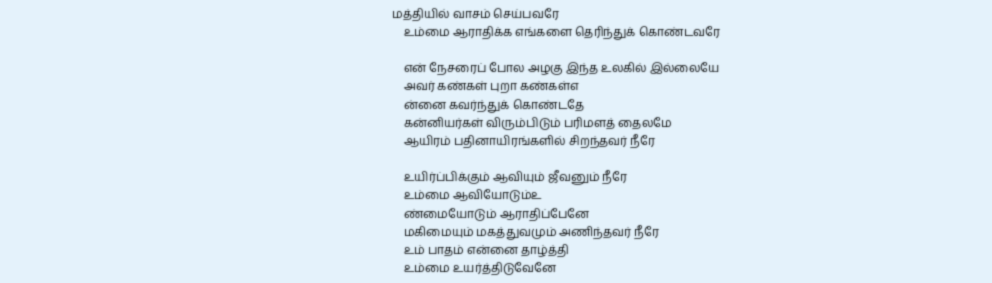மத்தியில் வாசம் செய்பவரே
    உம்மை ஆராதிக்க எங்களை தெரிந்துக் கொண்டவரே

    என் நேசரைப் போல அழகு இந்த உலகில் இல்லையே
    அவர் கண்கள் புறா கண்கள்எ
    ன்னை கவர்ந்துக் கொண்டதே
    கன்னியர்கள் விரும்பிடும் பரிமளத் தைலமே
    ஆயிரம் பதினாயிரங்களில் சிறந்தவர் நீரே

    உயிர்ப்பிக்கும் ஆவியும் ஜீவனும் நீரே
    உம்மை ஆவியோடும்உ
    ண்மையோடும் ஆராதிப்பேனே
    மகிமையும் மகத்துவமும் அணிந்தவர் நீரே
    உம் பாதம் என்னை தாழ்த்தி
    உம்மை உயர்த்திடுவேனே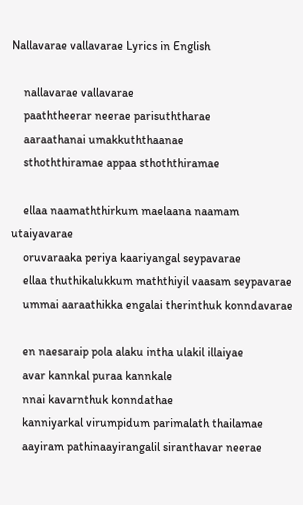Nallavarae vallavarae Lyrics in English

    nallavarae vallavarae
    paaththeerar neerae parisuththarae
    aaraathanai umakkuththaanae
    sthoththiramae appaa sthoththiramae

    ellaa naamaththirkum maelaana naamam utaiyavarae
    oruvaraaka periya kaariyangal seypavarae
    ellaa thuthikalukkum maththiyil vaasam seypavarae
    ummai aaraathikka engalai therinthuk konndavarae

    en naesaraip pola alaku intha ulakil illaiyae
    avar kannkal puraa kannkale
    nnai kavarnthuk konndathae
    kanniyarkal virumpidum parimalath thailamae
    aayiram pathinaayirangalil siranthavar neerae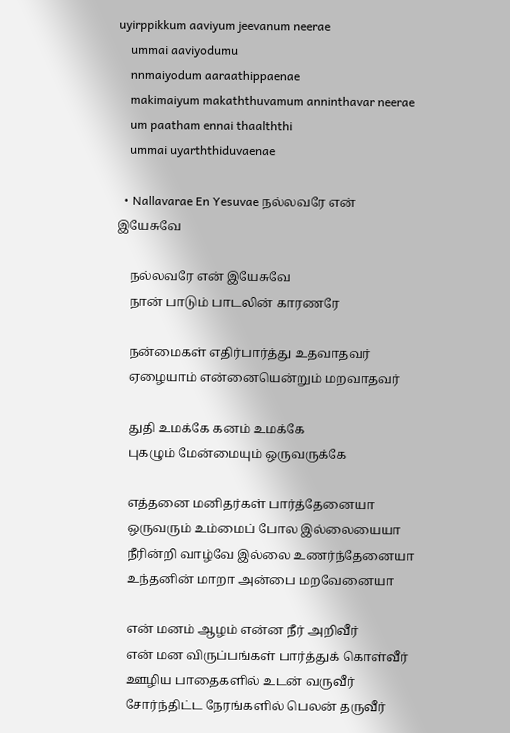uyirppikkum aaviyum jeevanum neerae
    ummai aaviyodumu
    nnmaiyodum aaraathippaenae
    makimaiyum makaththuvamum anninthavar neerae
    um paatham ennai thaalththi
    ummai uyarththiduvaenae

  • Nallavarae En Yesuvae நல்லவரே என் இயேசுவே

    நல்லவரே என் இயேசுவே
    நான் பாடும் பாடலின் காரணரே

    நன்மைகள் எதிர்பார்த்து உதவாதவர்
    ஏழையாம் என்னையென்றும் மறவாதவர்

    துதி உமக்கே கனம் உமக்கே
    புகழும் மேன்மையும் ஒருவருக்கே

    எத்தனை மனிதர்கள் பார்த்தேனையா
    ஒருவரும் உம்மைப் போல இல்லையையா
    நீரின்றி வாழ்வே இல்லை உணர்ந்தேனையா
    உந்தனின் மாறா அன்பை மறவேனையா

    என் மனம் ஆழம் என்ன நீர் அறிவீர்
    என் மன விருப்பங்கள் பார்த்துக் கொள்வீர்
    ஊழிய பாதைகளில் உடன் வருவீர்
    சோர்ந்திட்ட நேரங்களில் பெலன் தருவீர்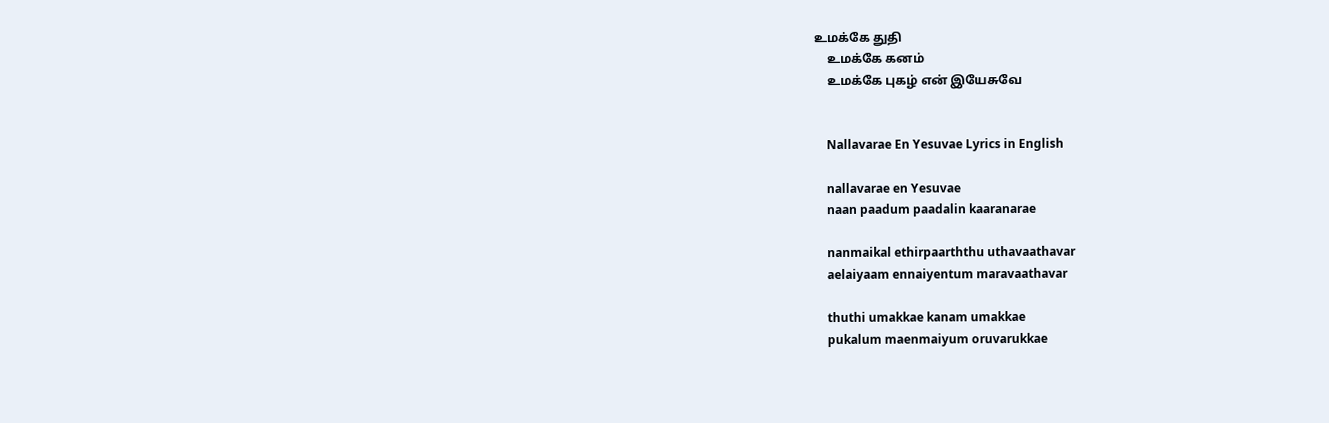உமக்கே துதி
    உமக்கே கனம்
    உமக்கே புகழ் என் இயேசுவே


    Nallavarae En Yesuvae Lyrics in English

    nallavarae en Yesuvae
    naan paadum paadalin kaaranarae

    nanmaikal ethirpaarththu uthavaathavar
    aelaiyaam ennaiyentum maravaathavar

    thuthi umakkae kanam umakkae
    pukalum maenmaiyum oruvarukkae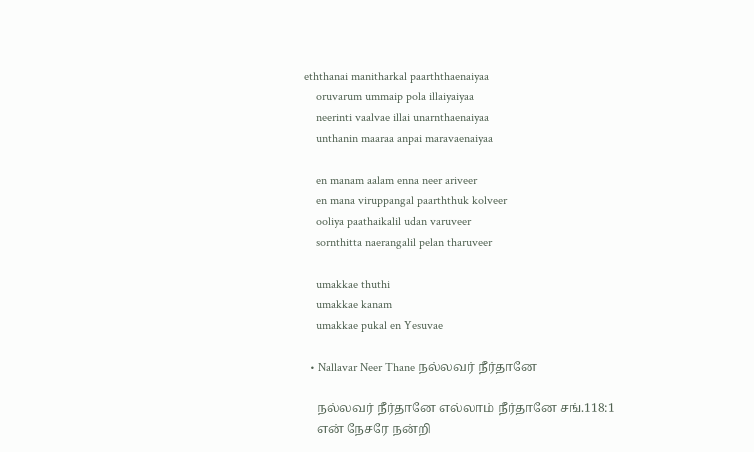eththanai manitharkal paarththaenaiyaa
    oruvarum ummaip pola illaiyaiyaa
    neerinti vaalvae illai unarnthaenaiyaa
    unthanin maaraa anpai maravaenaiyaa

    en manam aalam enna neer ariveer
    en mana viruppangal paarththuk kolveer
    ooliya paathaikalil udan varuveer
    sornthitta naerangalil pelan tharuveer

    umakkae thuthi
    umakkae kanam
    umakkae pukal en Yesuvae

  • Nallavar Neer Thane நல்லவர் நீர்தானே

    நல்லவர் நீர்தானே எல்லாம் நீர்தானே சங்.118:1
    என் நேசரே நன்றி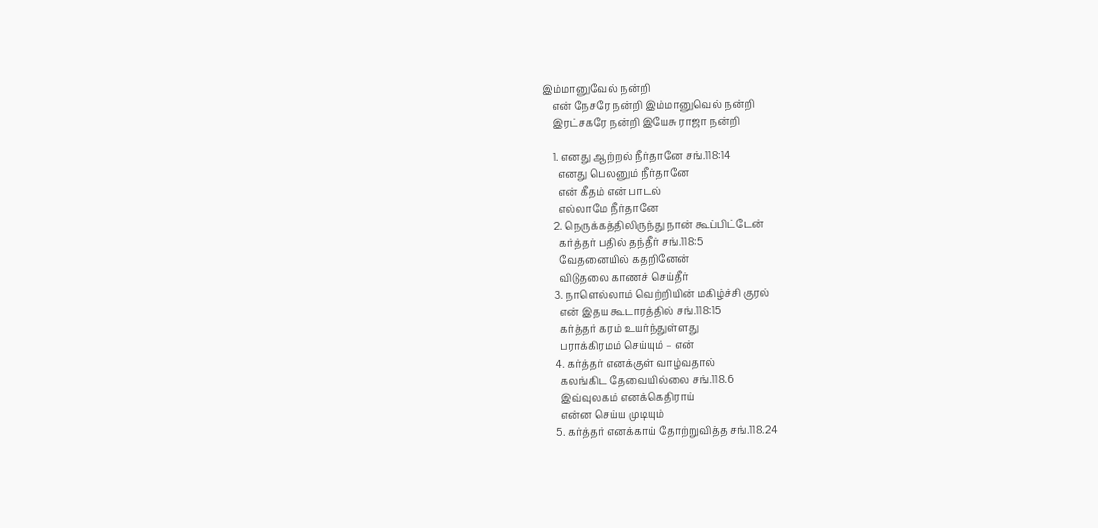இம்மானுவேல் நன்றி
    என் நேசரே நன்றி இம்மானுவெல் நன்றி
    இரட்சகரே நன்றி இயேசு ராஜா நன்றி

    1. எனது ஆற்றல் நீர்தானே சங்.118:14
      எனது பெலனும் நீர்தானே
      என் கீதம் என் பாடல்
      எல்லாமே நீர்தானே
    2. நெருக்கத்திலிருந்து நான் கூப்பிட்டேன்
      கர்த்தர் பதில் தந்தீர் சங்.118:5
      வேதனையில் கதறினேன்
      விடுதலை காணச் செய்தீர்
    3. நாளெல்லாம் வெற்றியின் மகிழ்ச்சி குரல்
      என் இதய கூடாரத்தில் சங்.118:15
      கர்த்தர் கரம் உயர்ந்துள்ளது
      பராக்கிரமம் செய்யும் – என்
    4. கர்த்தர் எனக்குள் வாழ்வதால்
      கலங்கிட தேவையில்லை சங்.118.6
      இவ்வுலகம் எனக்கெதிராய்
      என்ன செய்ய முடியும்
    5. கர்த்தர் எனக்காய் தோற்றுவித்த சங்.118.24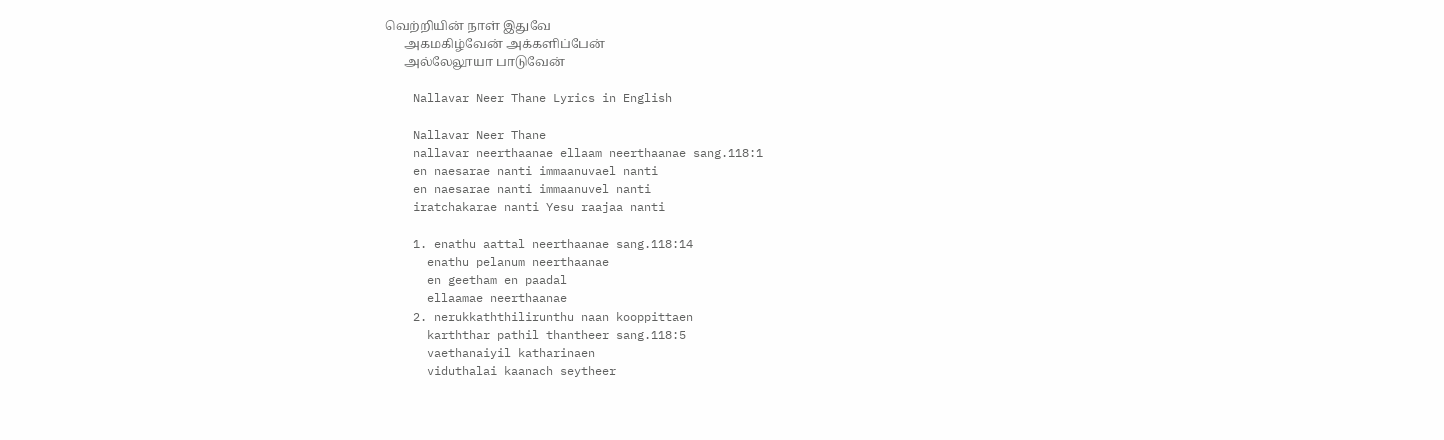வெற்றியின் நாள் இதுவே
      அகமகிழ்வேன் அக்களிப்பேன்
      அல்லேலூயா பாடுவேன்

    Nallavar Neer Thane Lyrics in English

    Nallavar Neer Thane
    nallavar neerthaanae ellaam neerthaanae sang.118:1
    en naesarae nanti immaanuvael nanti
    en naesarae nanti immaanuvel nanti
    iratchakarae nanti Yesu raajaa nanti

    1. enathu aattal neerthaanae sang.118:14
      enathu pelanum neerthaanae
      en geetham en paadal
      ellaamae neerthaanae
    2. nerukkaththilirunthu naan kooppittaen
      karththar pathil thantheer sang.118:5
      vaethanaiyil katharinaen
      viduthalai kaanach seytheer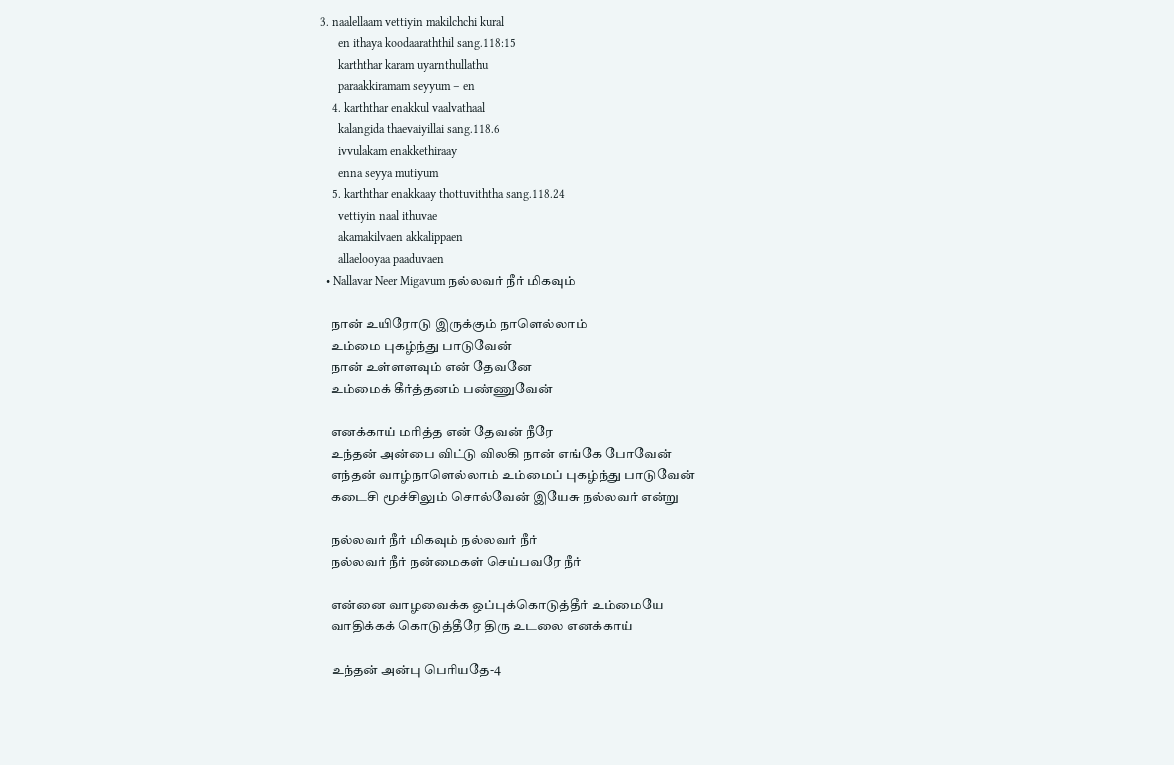3. naalellaam vettiyin makilchchi kural
      en ithaya koodaaraththil sang.118:15
      karththar karam uyarnthullathu
      paraakkiramam seyyum – en
    4. karththar enakkul vaalvathaal
      kalangida thaevaiyillai sang.118.6
      ivvulakam enakkethiraay
      enna seyya mutiyum
    5. karththar enakkaay thottuviththa sang.118.24
      vettiyin naal ithuvae
      akamakilvaen akkalippaen
      allaelooyaa paaduvaen
  • Nallavar Neer Migavum நல்லவர் நீர் மிகவும்

    நான் உயிரோடு இருக்கும் நாளெல்லாம்
    உம்மை புகழ்ந்து பாடுவேன்
    நான் உள்ளளவும் என் தேவனே
    உம்மைக் கீர்த்தனம் பண்ணுவேன்

    எனக்காய் மரித்த என் தேவன் நீரே
    உந்தன் அன்பை விட்டு விலகி நான் எங்கே போவேன்
    எந்தன் வாழ்நாளெல்லாம் உம்மைப் புகழ்ந்து பாடுவேன்
    கடைசி மூச்சிலும் சொல்வேன் இயேசு நல்லவர் என்று

    நல்லவர் நீர் மிகவும் நல்லவர் நீர்
    நல்லவர் நீர் நன்மைகள் செய்பவரே நீர்

    என்னை வாழவைக்க ஒப்புக்கொடுத்தீர் உம்மையே
    வாதிக்கக் கொடுத்தீரே திரு உடலை எனக்காய்

    உந்தன் அன்பு பெரியதே-4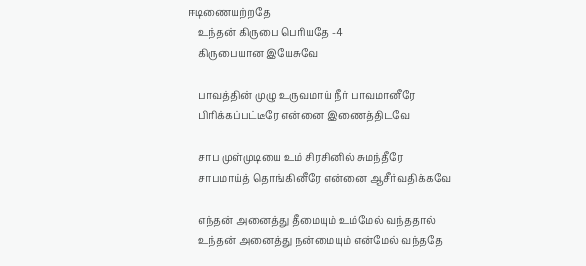ஈடிணையற்றதே
    உந்தன் கிருபை பெரியதே -4
    கிருபையான இயேசுவே

    பாவத்தின் முழு உருவமாய் நீர் பாவமானீரே
    பிரிக்கப்பட்டீரே என்னை இணைத்திடவே

    சாப முள்முடியை உம் சிரசினில் சுமந்தீரே
    சாபமாய்த் தொங்கினீரே என்னை ஆசீர்வதிக்கவே

    எந்தன் அனைத்து தீமையும் உம்மேல் வந்ததால்
    உந்தன் அனைத்து நன்மையும் என்மேல் வந்ததே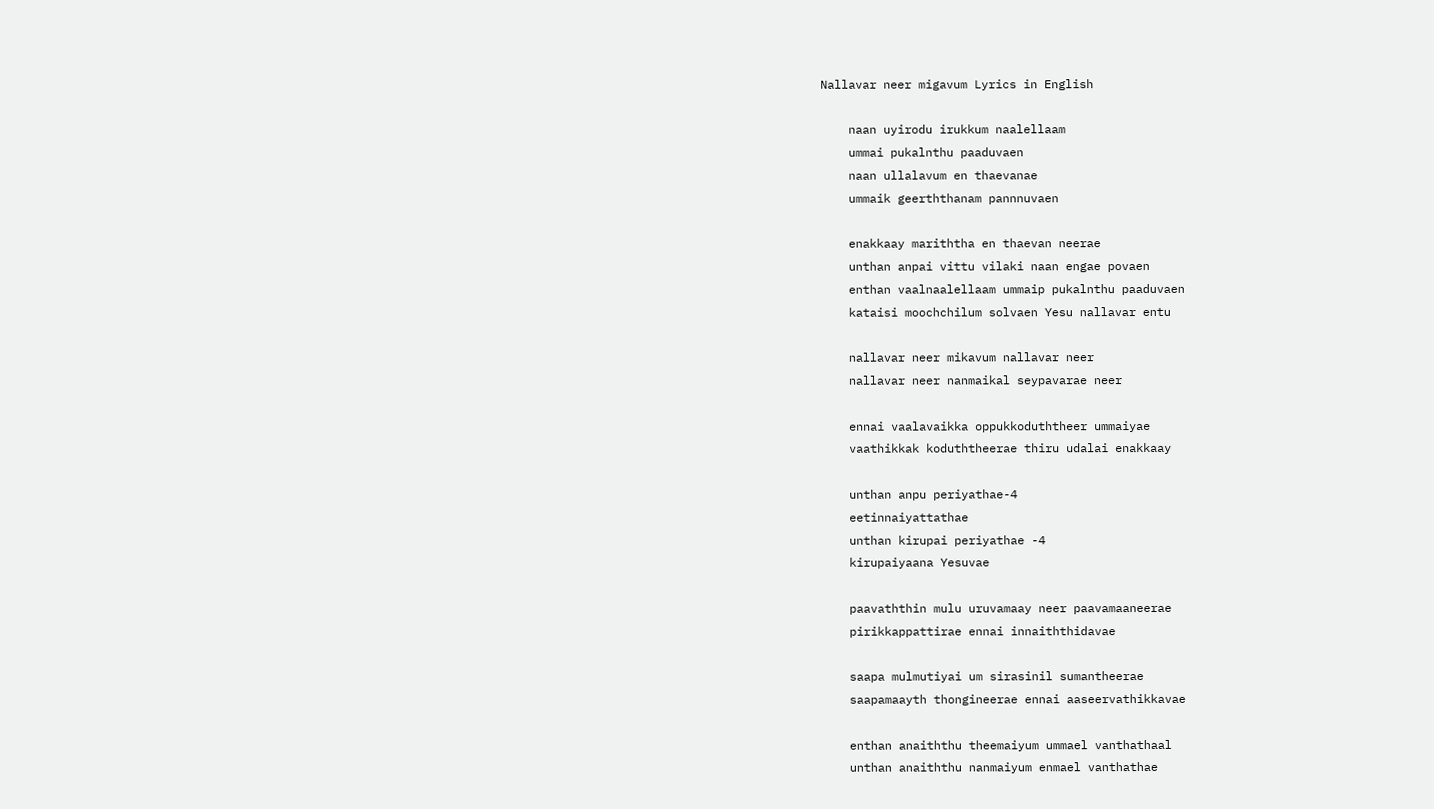Nallavar neer migavum Lyrics in English

    naan uyirodu irukkum naalellaam
    ummai pukalnthu paaduvaen
    naan ullalavum en thaevanae
    ummaik geerththanam pannnuvaen

    enakkaay mariththa en thaevan neerae
    unthan anpai vittu vilaki naan engae povaen
    enthan vaalnaalellaam ummaip pukalnthu paaduvaen
    kataisi moochchilum solvaen Yesu nallavar entu

    nallavar neer mikavum nallavar neer
    nallavar neer nanmaikal seypavarae neer

    ennai vaalavaikka oppukkoduththeer ummaiyae
    vaathikkak koduththeerae thiru udalai enakkaay

    unthan anpu periyathae-4
    eetinnaiyattathae
    unthan kirupai periyathae -4
    kirupaiyaana Yesuvae

    paavaththin mulu uruvamaay neer paavamaaneerae
    pirikkappattirae ennai innaiththidavae

    saapa mulmutiyai um sirasinil sumantheerae
    saapamaayth thongineerae ennai aaseervathikkavae

    enthan anaiththu theemaiyum ummael vanthathaal
    unthan anaiththu nanmaiyum enmael vanthathae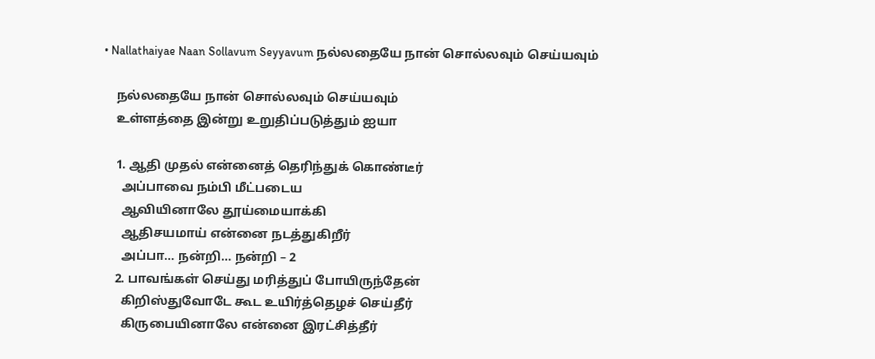• Nallathaiyae Naan Sollavum Seyyavum நல்லதையே நான் சொல்லவும் செய்யவும்

    நல்லதையே நான் சொல்லவும் செய்யவும்
    உள்ளத்தை இன்று உறுதிப்படுத்தும் ஐயா

    1. ஆதி முதல் என்னைத் தெரிந்துக் கொண்டீர்
      அப்பாவை நம்பி மீட்படைய
      ஆவியினாலே தூய்மையாக்கி
      ஆதிசயமாய் என்னை நடத்துகிறீர்
      அப்பா… நன்றி… நன்றி – 2
    2. பாவங்கள் செய்து மரித்துப் போயிருந்தேன்
      கிறிஸ்துவோடே கூட உயிர்த்தெழச் செய்தீர்
      கிருபையினாலே என்னை இரட்சித்தீர்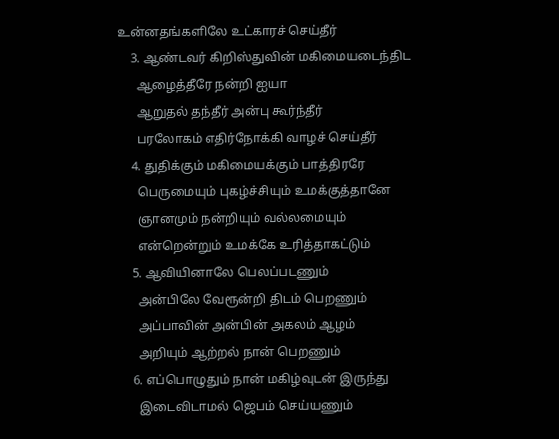உன்னதங்களிலே உட்காரச் செய்தீர்
    3. ஆண்டவர் கிறிஸ்துவின் மகிமையடைந்திட
      ஆழைத்தீரே நன்றி ஐயா
      ஆறுதல் தந்தீர் அன்பு கூர்ந்தீர்
      பரலோகம் எதிர்நோக்கி வாழச் செய்தீர்
    4. துதிக்கும் மகிமையக்கும் பாத்திரரே
      பெருமையும் புகழ்ச்சியும் உமக்குத்தானே
      ஞானமும் நன்றியும் வல்லமையும்
      என்றென்றும் உமக்கே உரித்தாகட்டும்
    5. ஆவியினாலே பெலப்படணும்
      அன்பிலே வேரூன்றி திடம் பெறணும்
      அப்பாவின் அன்பின் அகலம் ஆழம்
      அறியும் ஆற்றல் நான் பெறணும்
    6. எப்பொழுதும் நான் மகிழ்வுடன் இருந்து
      இடைவிடாமல் ஜெபம் செய்யணும்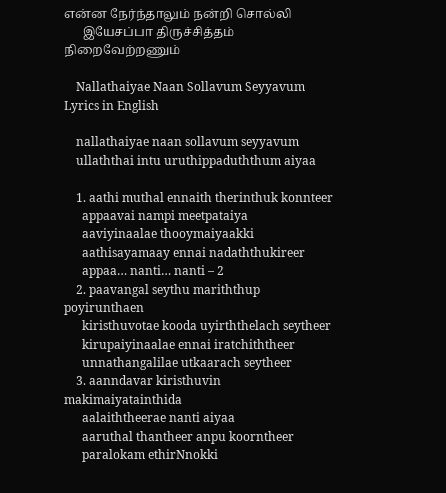என்ன நேர்ந்தாலும் நன்றி சொல்லி
      இயேசப்பா திருச்சித்தம் நிறைவேற்றணும்

    Nallathaiyae Naan Sollavum Seyyavum Lyrics in English

    nallathaiyae naan sollavum seyyavum
    ullaththai intu uruthippaduththum aiyaa

    1. aathi muthal ennaith therinthuk konnteer
      appaavai nampi meetpataiya
      aaviyinaalae thooymaiyaakki
      aathisayamaay ennai nadaththukireer
      appaa… nanti… nanti – 2
    2. paavangal seythu mariththup poyirunthaen
      kiristhuvotae kooda uyirththelach seytheer
      kirupaiyinaalae ennai iratchiththeer
      unnathangalilae utkaarach seytheer
    3. aanndavar kiristhuvin makimaiyatainthida
      aalaiththeerae nanti aiyaa
      aaruthal thantheer anpu koorntheer
      paralokam ethirNnokki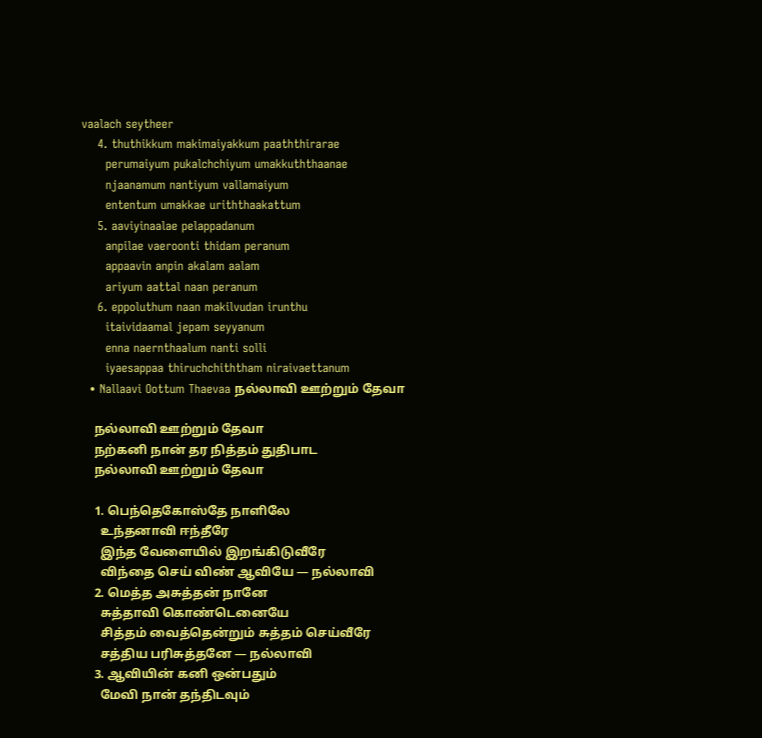vaalach seytheer
    4. thuthikkum makimaiyakkum paaththirarae
      perumaiyum pukalchchiyum umakkuththaanae
      njaanamum nantiyum vallamaiyum
      ententum umakkae uriththaakattum
    5. aaviyinaalae pelappadanum
      anpilae vaeroonti thidam peranum
      appaavin anpin akalam aalam
      ariyum aattal naan peranum
    6. eppoluthum naan makilvudan irunthu
      itaividaamal jepam seyyanum
      enna naernthaalum nanti solli
      iyaesappaa thiruchchiththam niraivaettanum
  • Nallaavi Oottum Thaevaa நல்லாவி ஊற்றும் தேவா

    நல்லாவி ஊற்றும் தேவா
    நற்கனி நான் தர நித்தம் துதிபாட
    நல்லாவி ஊற்றும் தேவா

    1. பெந்தெகோஸ்தே நாளிலே
      உந்தனாவி ஈந்தீரே
      இந்த வேளையில் இறங்கிடுவீரே
      விந்தை செய் விண் ஆவியே — நல்லாவி
    2. மெத்த அசுத்தன் நானே
      சுத்தாவி கொண்டெனையே
      சித்தம் வைத்தென்றும் சுத்தம் செய்வீரே
      சத்திய பரிசுத்தனே — நல்லாவி
    3. ஆவியின் கனி ஒன்பதும்
      மேவி நான் தந்திடவும்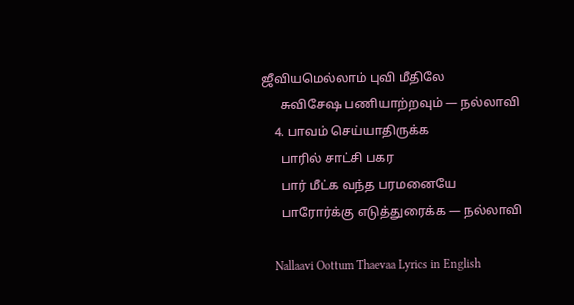ஜீவியமெல்லாம் புவி மீதிலே
      சுவிசேஷ பணியாற்றவும் — நல்லாவி
    4. பாவம் செய்யாதிருக்க
      பாரில் சாட்சி பகர
      பார் மீட்க வந்த பரமனையே
      பாரோர்க்கு எடுத்துரைக்க — நல்லாவி

    Nallaavi Oottum Thaevaa Lyrics in English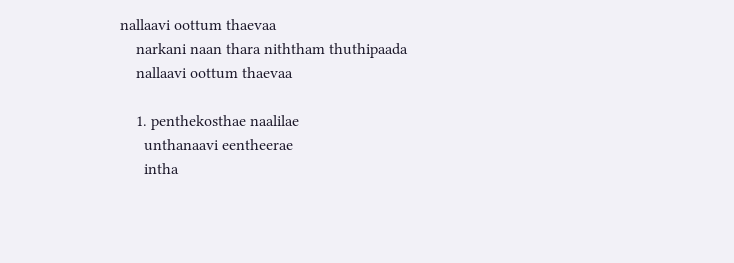nallaavi oottum thaevaa
    narkani naan thara niththam thuthipaada
    nallaavi oottum thaevaa

    1. penthekosthae naalilae
      unthanaavi eentheerae
      intha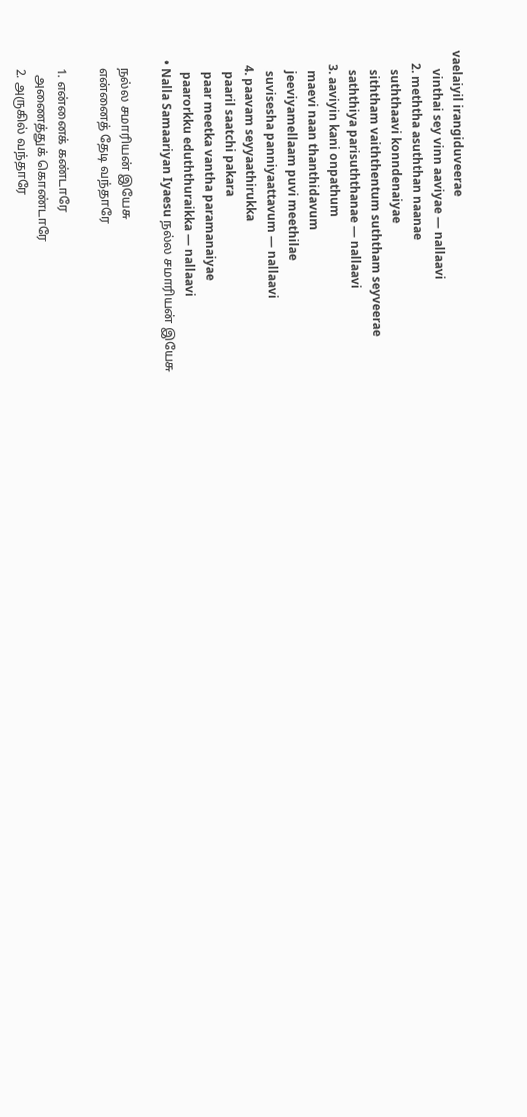vaelaiyil irangiduveerae
      vinthai sey vinn aaviyae — nallaavi
    2. meththa asuththan naanae
      suththaavi konndenaiyae
      siththam vaiththentum suththam seyveerae
      saththiya parisuththanae — nallaavi
    3. aaviyin kani onpathum
      maevi naan thanthidavum
      jeeviyamellaam puvi meethilae
      suvisesha panniyaattavum — nallaavi
    4. paavam seyyaathirukka
      paaril saatchi pakara
      paar meetka vantha paramanaiyae
      paarorkku eduththuraikka — nallaavi
  • Nalla Samaariyan Iyaesu நல்ல சமாரியன் இயேசு

    நல்ல சமாரியன் இயேசு
    என்னைத் தேடி வந்தாரே

    1. என்னைக் கண்டாரே
      அணைத்துக் கொண்டாரே
    2. அருகில் வந்தாரே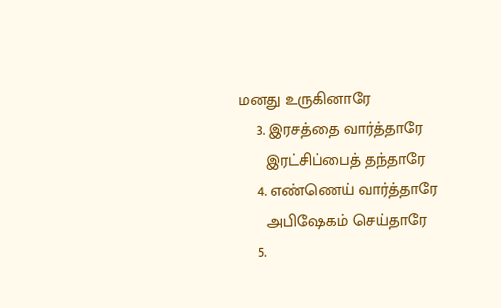மனது உருகினாரே
    3. இரசத்தை வார்த்தாரே
      இரட்சிப்பைத் தந்தாரே
    4. எண்ணெய் வார்த்தாரே
      அபிஷேகம் செய்தாரே
    5.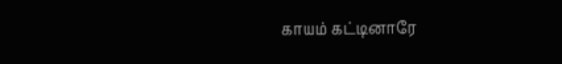காயம் கட்டினாரே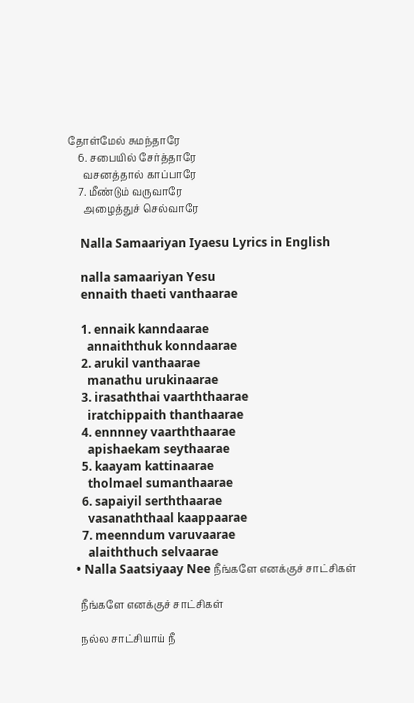தோள்மேல் சுமந்தாரே
    6. சபையில் சேர்த்தாரே
      வசனத்தால் காப்பாரே
    7. மீண்டும் வருவாரே
      அழைத்துச் செல்வாரே

    Nalla Samaariyan Iyaesu Lyrics in English

    nalla samaariyan Yesu
    ennaith thaeti vanthaarae

    1. ennaik kanndaarae
      annaiththuk konndaarae
    2. arukil vanthaarae
      manathu urukinaarae
    3. irasaththai vaarththaarae
      iratchippaith thanthaarae
    4. ennnney vaarththaarae
      apishaekam seythaarae
    5. kaayam kattinaarae
      tholmael sumanthaarae
    6. sapaiyil serththaarae
      vasanaththaal kaappaarae
    7. meenndum varuvaarae
      alaiththuch selvaarae
  • Nalla Saatsiyaay Nee நீங்களே எனக்குச் சாட்சிகள்

    நீங்களே எனக்குச் சாட்சிகள்

    நல்ல சாட்சியாய் நீ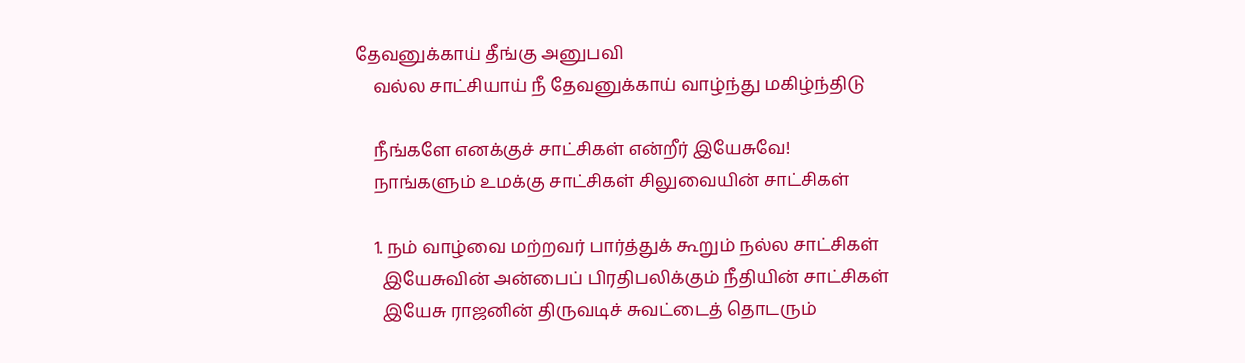தேவனுக்காய் தீங்கு அனுபவி
    வல்ல சாட்சியாய் நீ தேவனுக்காய் வாழ்ந்து மகிழ்ந்திடு

    நீங்களே எனக்குச் சாட்சிகள் என்றீர் இயேசுவே!
    நாங்களும் உமக்கு சாட்சிகள் சிலுவையின் சாட்சிகள்

    1. நம் வாழ்வை மற்றவர் பார்த்துக் கூறும் நல்ல சாட்சிகள்
      இயேசுவின் அன்பைப் பிரதிபலிக்கும் நீதியின் சாட்சிகள்
      இயேசு ராஜனின் திருவடிச் சுவட்டைத் தொடரும்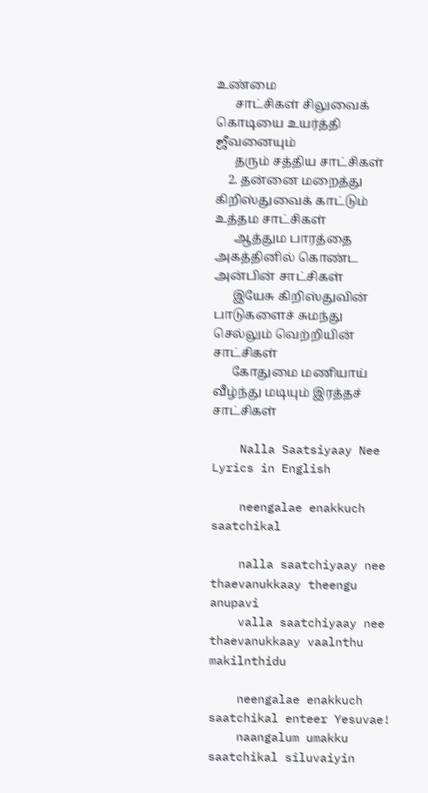உண்மை
      சாட்சிகள் சிலுவைக் கொடியை உயர்த்தி ஜீவனையும்
      தரும் சத்திய சாட்சிகள்
    2. தன்னை மறைத்து கிறிஸ்துவைக் காட்டும் உத்தம சாட்சிகள்
      ஆத்தும பாரத்தை அகத்தினில் கொண்ட அன்பின் சாட்சிகள்
      இயேசு கிறிஸ்துவின் பாடுகளைச் சுமந்து செல்லும் வெற்றியின் சாட்சிகள்
      கோதுமை மணியாய் வீழ்ந்து மடியும் இரத்தச் சாட்சிகள்

    Nalla Saatsiyaay Nee Lyrics in English

    neengalae enakkuch saatchikal

    nalla saatchiyaay nee thaevanukkaay theengu anupavi
    valla saatchiyaay nee thaevanukkaay vaalnthu makilnthidu

    neengalae enakkuch saatchikal enteer Yesuvae!
    naangalum umakku saatchikal siluvaiyin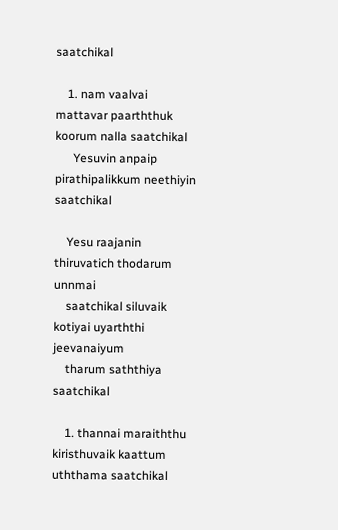saatchikal

    1. nam vaalvai mattavar paarththuk koorum nalla saatchikal
      Yesuvin anpaip pirathipalikkum neethiyin saatchikal

    Yesu raajanin thiruvatich thodarum unnmai
    saatchikal siluvaik kotiyai uyarththi jeevanaiyum
    tharum saththiya saatchikal

    1. thannai maraiththu kiristhuvaik kaattum uththama saatchikal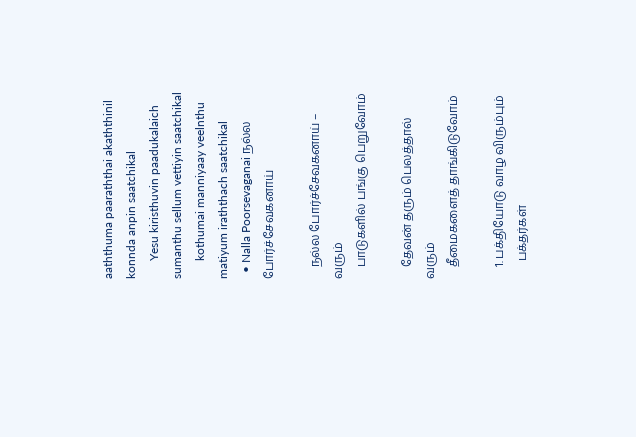aaththuma paaraththai akaththinil konnda anpin saatchikal
      Yesu kiristhuvin paadukalaich sumanthu sellum vettiyin saatchikal
      kothumai manniyaay veelnthu matiyum iraththach saatchikal
  • Nalla Poorsevaganai நல்ல போர்ச்சேவகனாய்

    நல்ல போர்ச்சேவகனாய் – வரும்
    பாடுகளில் பங்கு பெறுவோம்

    தேவன் தரும் பெலத்தால் வரும்
    தீமைகளைத் தாங்கிடுவோம்

    1. பக்தியோடு வாழ விரும்பும்
      பக்தர்கள்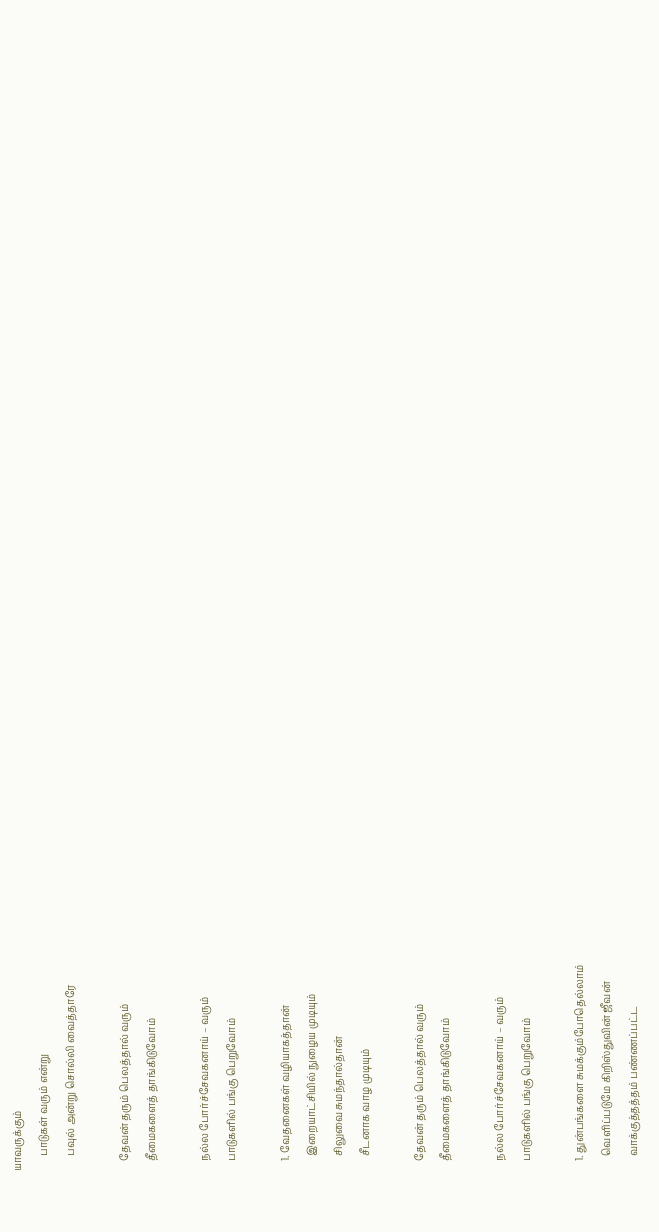யாவருக்கும்
      பாடுகள் வரும் என்று
      பவுல் அன்று சொல்லி வைத்தாரே

    தேவன் தரும் பெலத்தால் வரும்
    தீமைகளைத் தாங்கிடுவோம்

    நல்ல போர்ச்சேவகனாய் – வரும்
    பாடுகளில் பங்கு பெறுவோம்

    1. வேதனைகள் வழியாகத்தான்
      இறையாட்சியில் நுழைய முடியும்
      சிலுவை சுமந்தால்தான்
      சீடனாக வாழ முடியும்

    தேவன் தரும் பெலத்தால் வரும்
    தீமைகளைத் தாங்கிடுவோம்

    நல்ல போர்ச்சேவகனாய் – வரும்
    பாடுகளில் பங்கு பெறுவோம்

    1. துன்பங்களை சுமக்கும்போதெல்லாம்
      வெளிப்படுமே கிறிஸ்துவின் ஜீவன்
      வாக்குத்தத்தம் பண்ணப்பட்ட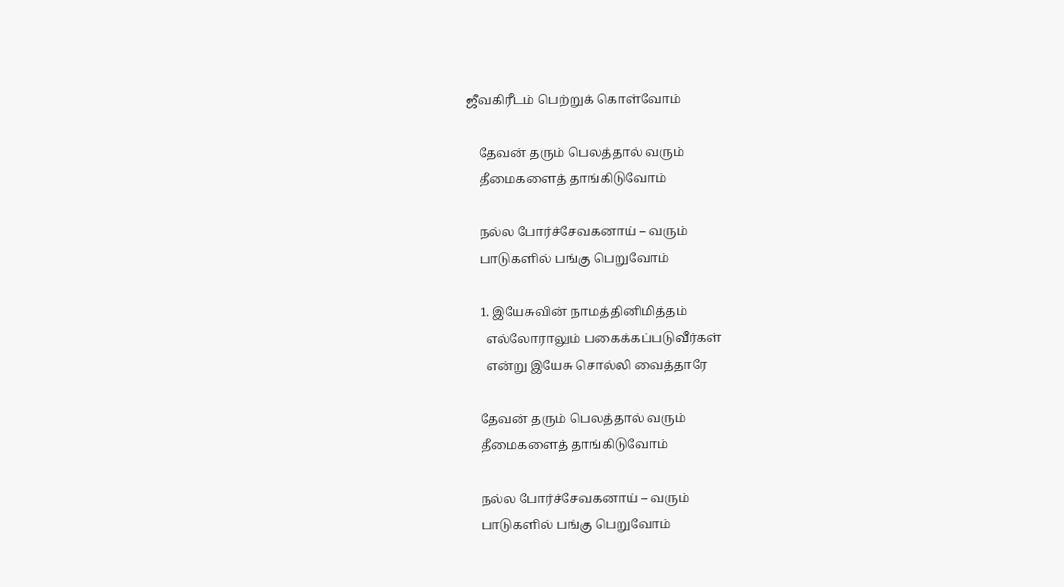ஜீவகிரீடம் பெற்றுக் கொள்வோம்

    தேவன் தரும் பெலத்தால் வரும்
    தீமைகளைத் தாங்கிடுவோம்

    நல்ல போர்ச்சேவகனாய் – வரும்
    பாடுகளில் பங்கு பெறுவோம்

    1. இயேசுவின் நாமத்தினிமித்தம்
      எல்லோராலும் பகைக்கப்படுவீர்கள்
      என்று இயேசு சொல்லி வைத்தாரே

    தேவன் தரும் பெலத்தால் வரும்
    தீமைகளைத் தாங்கிடுவோம்

    நல்ல போர்ச்சேவகனாய் – வரும்
    பாடுகளில் பங்கு பெறுவோம்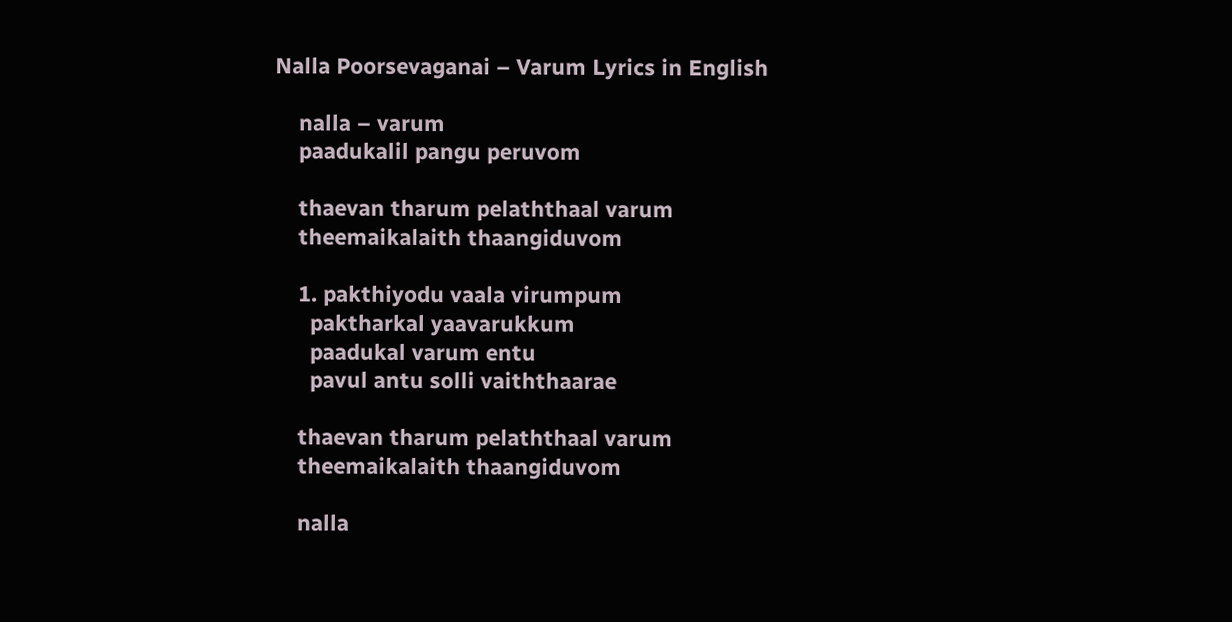Nalla Poorsevaganai – Varum Lyrics in English

    nalla – varum
    paadukalil pangu peruvom

    thaevan tharum pelaththaal varum
    theemaikalaith thaangiduvom

    1. pakthiyodu vaala virumpum
      paktharkal yaavarukkum
      paadukal varum entu
      pavul antu solli vaiththaarae

    thaevan tharum pelaththaal varum
    theemaikalaith thaangiduvom

    nalla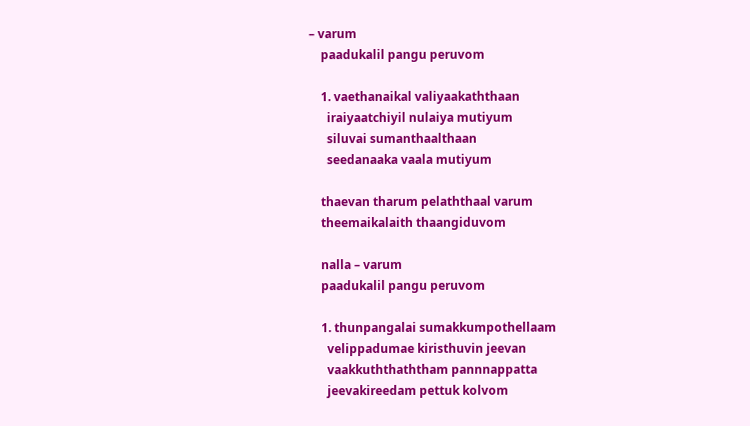– varum
    paadukalil pangu peruvom

    1. vaethanaikal valiyaakaththaan
      iraiyaatchiyil nulaiya mutiyum
      siluvai sumanthaalthaan
      seedanaaka vaala mutiyum

    thaevan tharum pelaththaal varum
    theemaikalaith thaangiduvom

    nalla – varum
    paadukalil pangu peruvom

    1. thunpangalai sumakkumpothellaam
      velippadumae kiristhuvin jeevan
      vaakkuththaththam pannnappatta
      jeevakireedam pettuk kolvom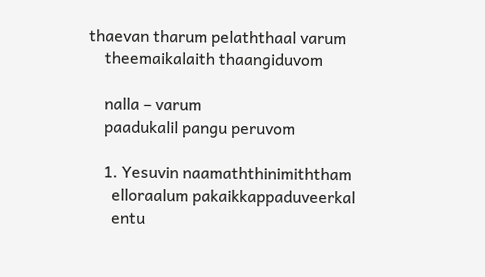thaevan tharum pelaththaal varum
    theemaikalaith thaangiduvom

    nalla – varum
    paadukalil pangu peruvom

    1. Yesuvin naamaththinimiththam
      elloraalum pakaikkappaduveerkal
      entu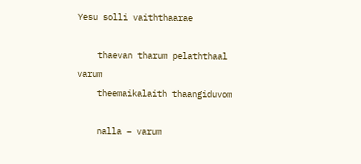Yesu solli vaiththaarae

    thaevan tharum pelaththaal varum
    theemaikalaith thaangiduvom

    nalla – varum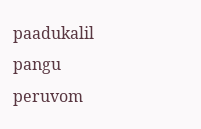paadukalil pangu peruvom